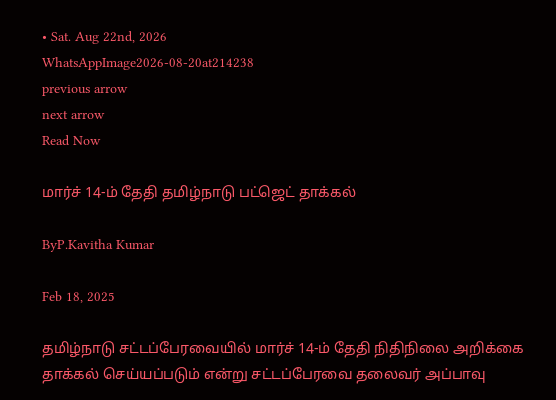• Sat. Aug 22nd, 2026
WhatsAppImage2026-08-20at214238
previous arrow
next arrow
Read Now

மார்ச் 14-ம் தேதி தமிழ்நாடு பட்ஜெட் தாக்கல்

ByP.Kavitha Kumar

Feb 18, 2025

தமிழ்நாடு சட்டப்பேரவையில் மார்ச் 14-ம் தேதி நிதிநிலை அறிக்கை தாக்கல் செய்யப்படும் என்று சட்டப்பேரவை தலைவர் அப்பாவு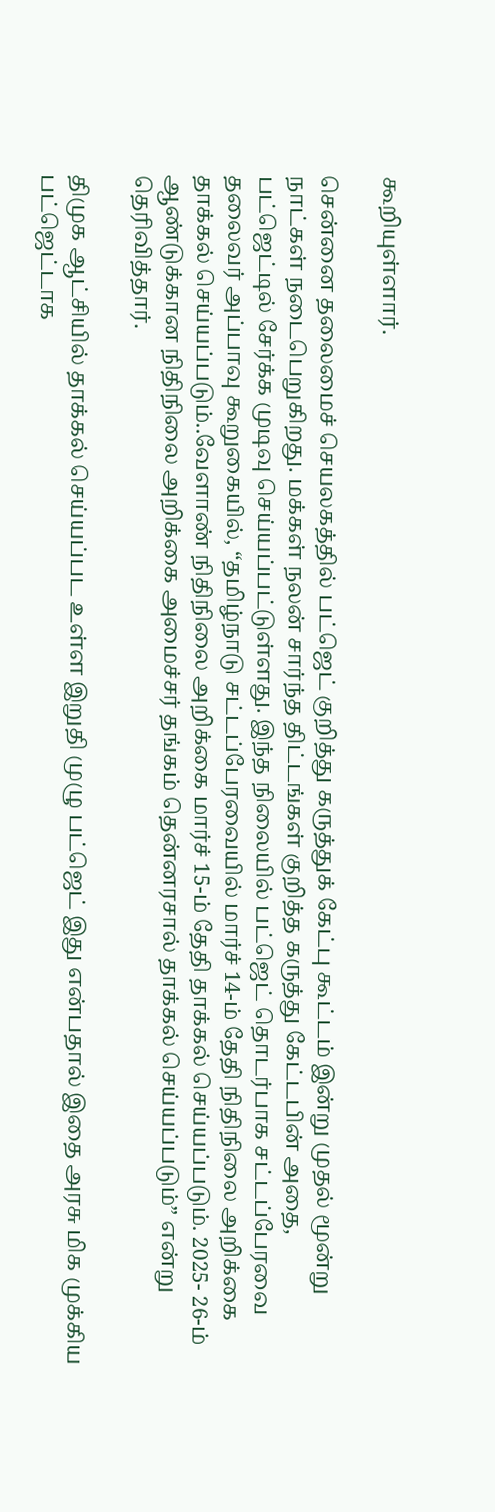கூறியுள்ளார்.

சென்னை தலைமைச் செயலகத்தில் பட்ஜெட் குறித்து கருத்துக் கேட்பு கூட்டம் இன்று முதல் மூன்று நாட்கள் நடைபெறுகிறது. மக்கள் நலன் சார்ந்த திட்டங்கள் குறித்த கருத்து கேட்டபின் அதை, பட்ஜெட்டில் சேர்க்க முடிவு செய்யப்பட்டுள்ளது. இந்த நிலையில் பட்ஜெட் தொடர்பாக சட்டப்பேரவை தலைவர் அப்பாவு கூறுகையில், “தமிழ்நாடு சட்டப்பேரவையில் மார்ச் 14-ம் தேதி நிதிநிலை அறிக்கை தாக்கல் செய்யப்படும்..வேளாண் நிதிநிலை அறிக்கை மார்ச் 15-ம் தேதி தாக்கல் செய்யப்படும். 2025- 26-ம் ஆண்டுக்கான நிதிநிலை அறிக்கை அமைச்சர் தங்கம் தென்னரசால் தாக்கல் செய்யப்படும்” என்று தெரிவித்தார்.

திமுக ஆட்சியில் தாக்கல் செய்யப்பட உள்ள இறுதி முழு பட்ஜெட் இது என்பதால் இதை அரசு மிக முக்கிய பட்ஜெட்டாக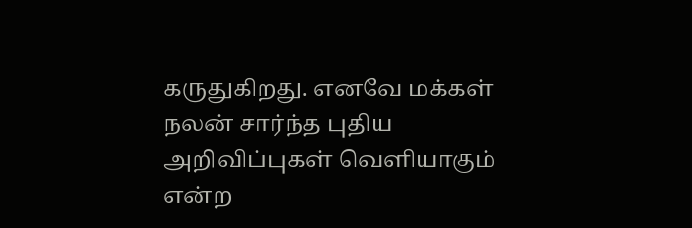கருதுகிறது. எனவே மக்கள் நலன் சார்ந்த புதிய அறிவிப்புகள் வெளியாகும் என்ற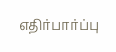எதிர்பார்ப்பு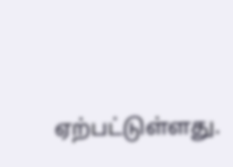ஏற்பட்டுள்ளது.